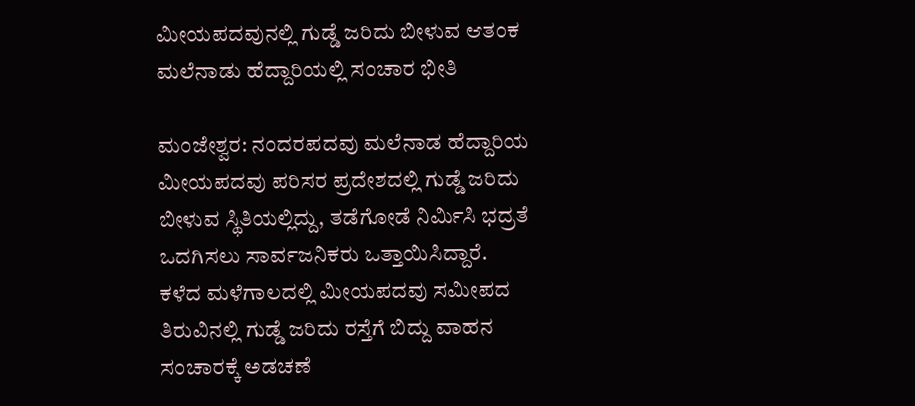ಮೀಯಪದವುನಲ್ಲಿ ಗುಡ್ಡೆ ಜರಿದು ಬೀಳುವ ಆತಂಕ ಮಲೆನಾಡು ಹೆದ್ದಾರಿಯಲ್ಲಿ ಸಂಚಾರ ಭೀತಿ

ಮಂಜೇಶ್ವರ: ನಂದರಪದವು ಮಲೆನಾಡ ಹೆದ್ದಾರಿಯ ಮೀಯಪದವು ಪರಿಸರ ಪ್ರದೇಶದಲ್ಲಿ ಗುಡ್ಡೆ ಜರಿದು ಬೀಳುವ ಸ್ಥಿತಿಯಲ್ಲಿದ್ದು, ತಡೆಗೋಡೆ ನಿರ್ಮಿಸಿ ಭದ್ರತೆ ಒದಗಿಸಲು ಸಾರ್ವಜನಿಕರು ಒತ್ತಾಯಿಸಿದ್ದಾರೆ. ಕಳೆದ ಮಳೆಗಾಲದಲ್ಲಿ ಮೀಯಪದವು ಸಮೀಪದ ತಿರುವಿನಲ್ಲಿ ಗುಡ್ಡೆ ಜರಿದು ರಸ್ತೆಗೆ ಬಿದ್ದು ವಾಹನ ಸಂಚಾರಕ್ಕೆ ಅಡಚಣೆ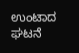ಉಂಟಾದ ಘಟನೆ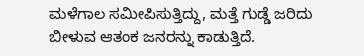ಮಳೆಗಾಲ ಸಮೀಪಿಸುತ್ತಿದ್ದು, ಮತ್ತೆ ಗುಡ್ಡೆ ಜರಿದು ಬೀಳುವ ಆತಂಕ ಜನರನ್ನು ಕಾಡುತ್ತಿದೆ.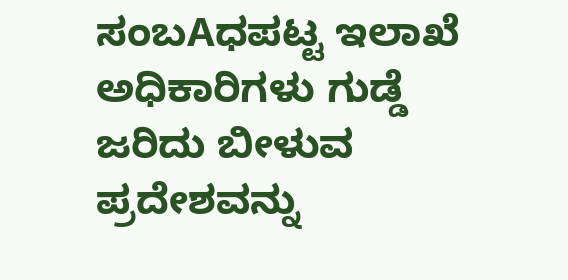ಸಂಬAಧಪಟ್ಟ ಇಲಾಖೆ ಅಧಿಕಾರಿಗಳು ಗುಡ್ಡೆ ಜರಿದು ಬೀಳುವ ಪ್ರದೇಶವನ್ನು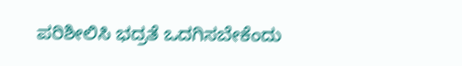ಪರಿಶೀಲಿಸಿ ಭದ್ರತೆ ಒದಗಿಸಬೇಕೆಂದು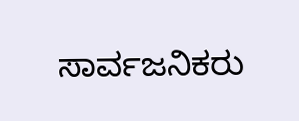ಸಾರ್ವಜನಿಕರು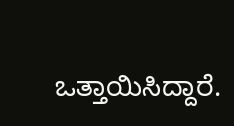ಒತ್ತಾಯಿಸಿದ್ದಾರೆ.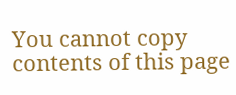You cannot copy contents of this page